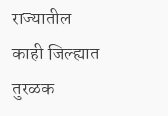राज्यातील काही जिल्ह्यात तुरळक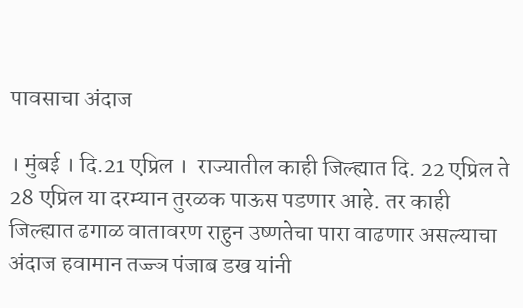पावसाचा अंदाज

। मुंबई । दि.21 एप्रिल ।  राज्यातील काही जिल्ह्यात दि. 22 एप्रिल ते 28 एप्रिल या दरम्यान तुरळक पाऊस पडणार आहे. तर काही जिल्ह्यात ढगाळ वातावरण राहुन उष्णतेचा पारा वाढणार असल्याचा अंदाज हवामान तज्ज्ञ पंजाब डख यांनी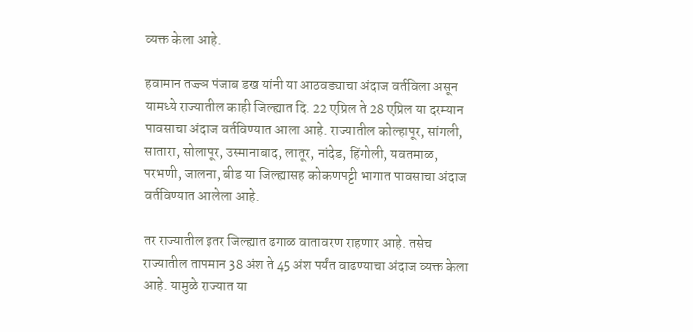व्यक्त केला आहे.

हवामान तज्ज्ञ पंजाब डख यांनी या आठवड्याचा अंदाज वर्तविला असून यामध्ये राज्यातील काही जिल्ह्यात दि. 22 एप्रिल ते 28 एप्रिल या दरम्यान पावसाचा अंदाज वर्तविण्यात आला आहे. राज्यातील कोल्हापूर, सांगली, सातारा, सोलापूर, उस्मानाबाद, लातूर, नांदेड, हिंगोली, यवतमाळ, परभणी, जालना, बीड या जिल्ह्यासह कोकणपट्टी भागात पावसाचा अंदाज वर्तविण्यात आलेला आहे.

तर राज्यातील इतर जिल्ह्यात ढगाळ वातावरण राहणार आहे. तसेच राज्यातील तापमान 38 अंश ते 45 अंश पर्यंत वाढण्याचा अंदाज व्यक्त केला आहे. यामुळे राज्यात या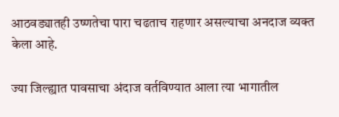आठवड्यातही उष्णतेचा पारा चढताच राहणार असल्याचा अनदाज व्यक्त केला आहे.

ज्या जिल्ह्यात पावसाचा अंदाज वर्तविण्यात आला त्या भागातील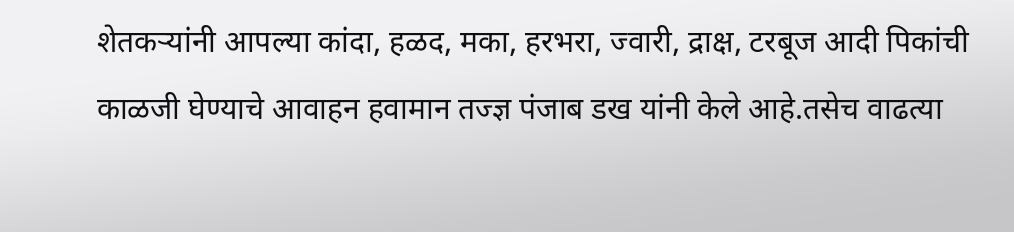शेतकर्‍यांनी आपल्या कांदा, हळद, मका, हरभरा, ज्वारी, द्राक्ष, टरबूज आदी पिकांची काळजी घेण्याचे आवाहन हवामान तज्ज्ञ पंजाब डख यांनी केले आहे.तसेच वाढत्या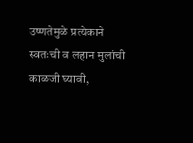उष्णतेमुळे प्रत्येकाने स्वतःची व लहान मुलांची काळजी घ्यावी,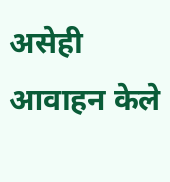असेही आवाहन केले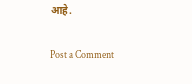आहे.

Post a Comment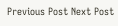Previous Post Next Post